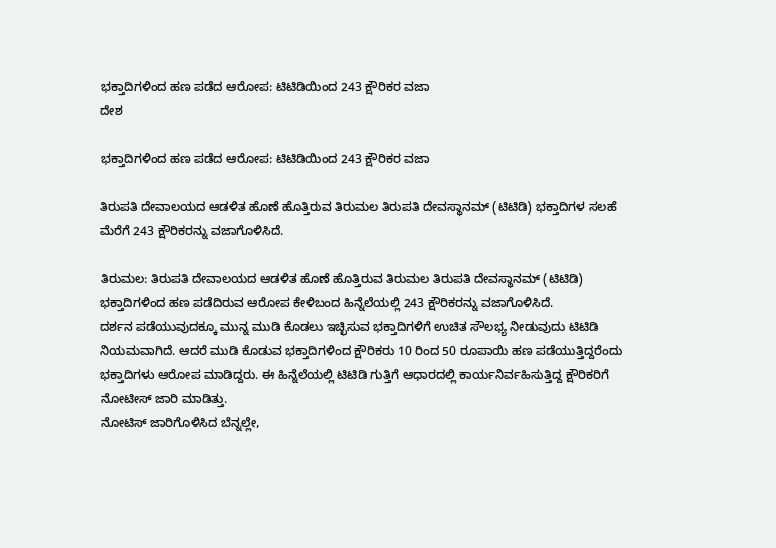ಭಕ್ತಾದಿಗಳಿಂದ ಹಣ ಪಡೆದ ಆರೋಪ: ಟಿಟಿಡಿಯಿಂದ 243 ಕ್ಷೌರಿಕರ ವಜಾ
ದೇಶ

ಭಕ್ತಾದಿಗಳಿಂದ ಹಣ ಪಡೆದ ಆರೋಪ: ಟಿಟಿಡಿಯಿಂದ 243 ಕ್ಷೌರಿಕರ ವಜಾ

ತಿರುಪತಿ ದೇವಾಲಯದ ಆಡಳಿತ ಹೊಣೆ ಹೊತ್ತಿರುವ ತಿರುಮಲ ತಿರುಪತಿ ದೇವಸ್ಥಾನಮ್ (ಟಿಟಿಡಿ) ಭಕ್ತಾದಿಗಳ ಸಲಹೆ ಮೆರೆಗೆ 243 ಕ್ಷೌರಿಕರನ್ನು ವಜಾಗೊಳಿಸಿದೆ.

ತಿರುಮಲ: ತಿರುಪತಿ ದೇವಾಲಯದ ಆಡಳಿತ ಹೊಣೆ ಹೊತ್ತಿರುವ ತಿರುಮಲ ತಿರುಪತಿ ದೇವಸ್ಥಾನಮ್ (ಟಿಟಿಡಿ) ಭಕ್ತಾದಿಗಳಿಂದ ಹಣ ಪಡೆದಿರುವ ಆರೋಪ ಕೇಳಿಬಂದ ಹಿನ್ನೆಲೆಯಲ್ಲಿ 243 ಕ್ಷೌರಿಕರನ್ನು ವಜಾಗೊಳಿಸಿದೆ.
ದರ್ಶನ ಪಡೆಯುವುದಕ್ಕೂ ಮುನ್ನ ಮುಡಿ ಕೊಡಲು ಇಚ್ಛಿಸುವ ಭಕ್ತಾದಿಗಳಿಗೆ ಉಚಿತ ಸೌಲಭ್ಯ ನೀಡುವುದು ಟಿಟಿಡಿ ನಿಯಮವಾಗಿದೆ. ಆದರೆ ಮುಡಿ ಕೊಡುವ ಭಕ್ತಾದಿಗಳಿಂದ ಕ್ಷೌರಿಕರು 10 ರಿಂದ 50 ರೂಪಾಯಿ ಹಣ ಪಡೆಯುತ್ತಿದ್ದರೆಂದು ಭಕ್ತಾದಿಗಳು ಆರೋಪ ಮಾಡಿದ್ದರು. ಈ ಹಿನ್ನೆಲೆಯಲ್ಲಿ ಟಿಟಿಡಿ ಗುತ್ತಿಗೆ ಆಧಾರದಲ್ಲಿ ಕಾರ್ಯನಿರ್ವಹಿಸುತ್ತಿದ್ದ ಕ್ಷೌರಿಕರಿಗೆ ನೋಟೀಸ್ ಜಾರಿ ಮಾಡಿತ್ತು.
ನೋಟಿಸ್ ಜಾರಿಗೊಳಿಸಿದ ಬೆನ್ನಲ್ಲೇ,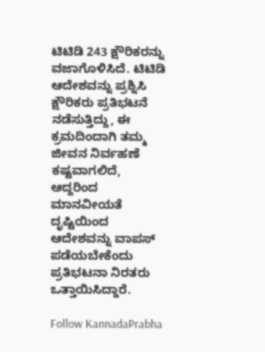ಟಿಟಿಡಿ 243 ಕ್ಷೌರಿಕರನ್ನು ವಜಾಗೊಳಿಸಿದೆ. ಟಿಟಿಡಿ ಆದೇಶವನ್ನು ಪ್ರಶ್ನಿಸಿ ಕ್ಷೌರಿಕರು ಪ್ರತಿಭಟನೆ ನಡೆಸುತ್ತಿದ್ದು, ಈ ಕ್ರಮದಿಂದಾಗಿ ತಮ್ಮ ಜೀವನ ನಿರ್ವಹಣೆ ಕಷ್ಟವಾಗಲಿದೆ, ಆದ್ದರಿಂದ ಮಾನವೀಯತೆ ದೃಷ್ಟಿಯಿಂದ ಆದೇಶವನ್ನು ವಾಪಸ್ ಪಡೆಯಬೇಕೆಂದು ಪ್ರತಿಭಟನಾ ನಿರತರು ಒತ್ತಾಯಿಸಿದ್ದಾರೆ.

Follow KannadaPrabha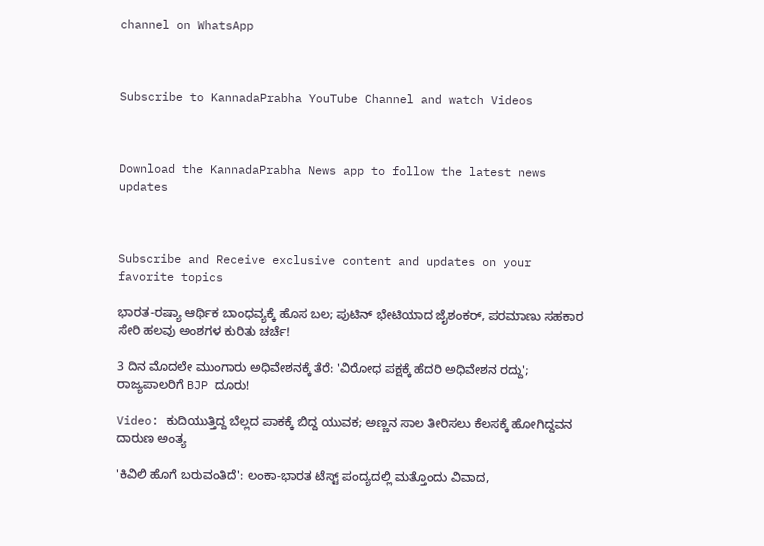channel on WhatsApp



Subscribe to KannadaPrabha YouTube Channel and watch Videos



Download the KannadaPrabha News app to follow the latest news updates



Subscribe and Receive exclusive content and updates on your favorite topics

ಭಾರತ-ರಷ್ಯಾ ಆರ್ಥಿಕ ಬಾಂಧವ್ಯಕ್ಕೆ ಹೊಸ ಬಲ; ಪುಟಿನ್ ಭೇಟಿಯಾದ ಜೈಶಂಕರ್, ಪರಮಾಣು ಸಹಕಾರ ಸೇರಿ ಹಲವು ಅಂಶಗಳ ಕುರಿತು ಚರ್ಚೆ!

3 ದಿನ ಮೊದಲೇ ಮುಂಗಾರು ಅಧಿವೇಶನಕ್ಕೆ ತೆರೆ: 'ವಿರೋಧ ಪಕ್ಷಕ್ಕೆ ಹೆದರಿ ಅಧಿವೇಶನ ರದ್ದು'; ರಾಜ್ಯಪಾಲರಿಗೆ BJP ದೂರು!

Video: ಕುದಿಯುತ್ತಿದ್ದ ಬೆಲ್ಲದ ಪಾಕಕ್ಕೆ ಬಿದ್ದ ಯುವಕ; ಅಣ್ಣನ ಸಾಲ ತೀರಿಸಲು ಕೆಲಸಕ್ಕೆ ಹೋಗಿದ್ದವನ ದಾರುಣ ಅಂತ್ಯ

'ಕಿವಿಲಿ ಹೊಗೆ ಬರುವಂತಿದೆ': ಲಂಕಾ-ಭಾರತ ಟೆಸ್ಟ್ ಪಂದ್ಯದಲ್ಲಿ ಮತ್ತೊಂದು ವಿವಾದ,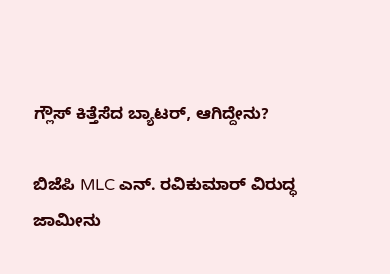ಗ್ಲೌಸ್ ಕಿತ್ತೆಸೆದ ಬ್ಯಾಟರ್, ಆಗಿದ್ದೇನು?

ಬಿಜೆಪಿ MLC ಎನ್. ರವಿಕುಮಾರ್‌ ವಿರುದ್ಧ ಜಾಮೀನು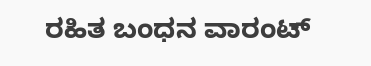ರಹಿತ ಬಂಧನ ವಾರಂಟ್